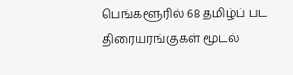பெங்களூரில் 68 தமிழ்ப் பட திரையரங்குகள் மூடல்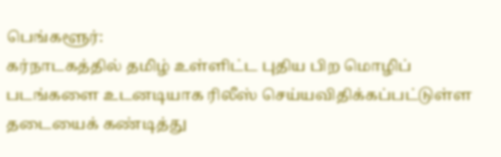பெங்களூர்:
கர்நாடகத்தில் தமிழ் உள்ளிட்ட புதிய பிற மொழிப் படங்களை உடனடியாக ரிலீஸ் செய்யவிதிக்கப்பட்டுள்ள தடையைக் கண்டித்து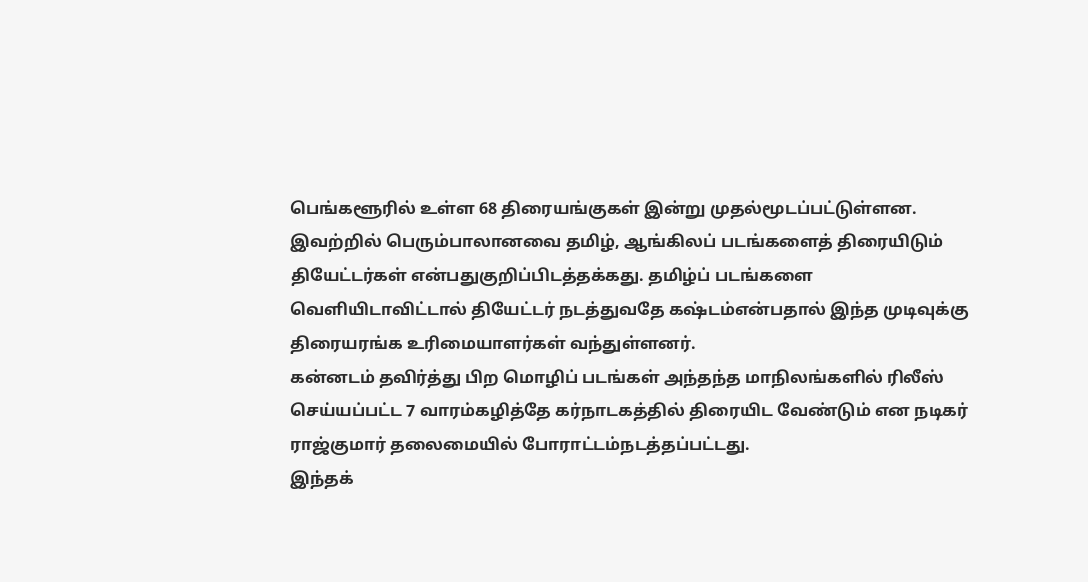பெங்களூரில் உள்ள 68 திரையங்குகள் இன்று முதல்மூடப்பட்டுள்ளன.
இவற்றில் பெரும்பாலானவை தமிழ், ஆங்கிலப் படங்களைத் திரையிடும் தியேட்டர்கள் என்பதுகுறிப்பிடத்தக்கது. தமிழ்ப் படங்களை வெளியிடாவிட்டால் தியேட்டர் நடத்துவதே கஷ்டம்என்பதால் இந்த முடிவுக்கு திரையரங்க உரிமையாளர்கள் வந்துள்ளனர்.
கன்னடம் தவிர்த்து பிற மொழிப் படங்கள் அந்தந்த மாநிலங்களில் ரிலீஸ் செய்யப்பட்ட 7 வாரம்கழித்தே கர்நாடகத்தில் திரையிட வேண்டும் என நடிகர் ராஜ்குமார் தலைமையில் போராட்டம்நடத்தப்பட்டது.
இந்தக்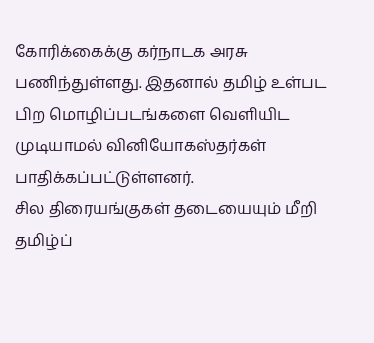கோரிக்கைக்கு கர்நாடக அரசு பணிந்துள்ளது. இதனால் தமிழ் உள்பட பிற மொழிப்படங்களை வெளியிட முடியாமல் வினியோகஸ்தர்கள் பாதிக்கப்பட்டுள்ளனர்.
சில திரையங்குகள் தடையையும் மீறி தமிழ்ப்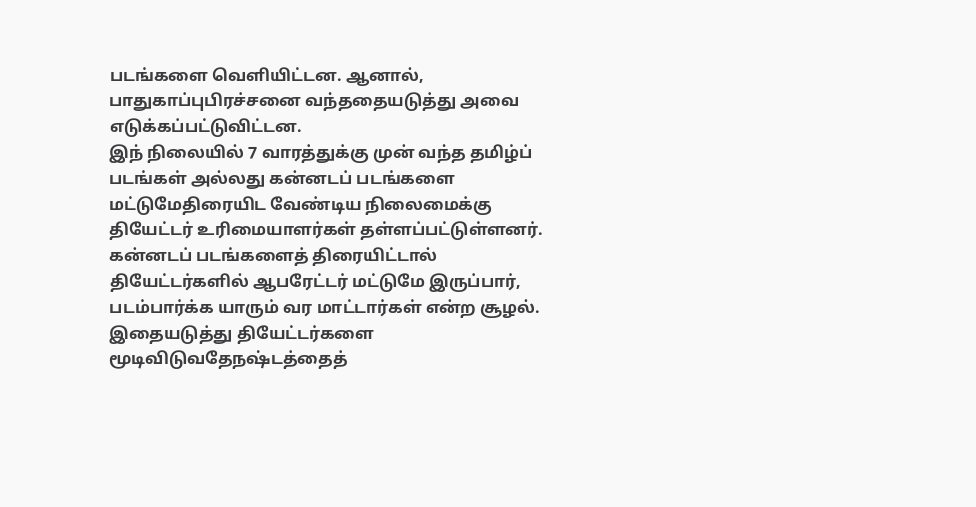படங்களை வெளியிட்டன. ஆனால், பாதுகாப்புபிரச்சனை வந்ததையடுத்து அவை எடுக்கப்பட்டுவிட்டன.
இந் நிலையில் 7 வாரத்துக்கு முன் வந்த தமிழ்ப் படங்கள் அல்லது கன்னடப் படங்களை மட்டுமேதிரையிட வேண்டிய நிலைமைக்கு தியேட்டர் உரிமையாளர்கள் தள்ளப்பட்டுள்ளனர்.
கன்னடப் படங்களைத் திரையிட்டால் தியேட்டர்களில் ஆபரேட்டர் மட்டுமே இருப்பார், படம்பார்க்க யாரும் வர மாட்டார்கள் என்ற சூழல். இதையடுத்து தியேட்டர்களை மூடிவிடுவதேநஷ்டத்தைத்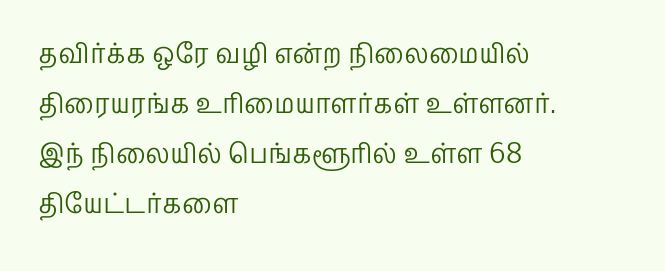தவிர்க்க ஒரே வழி என்ற நிலைமையில் திரையரங்க உரிமையாளர்கள் உள்ளனர்.
இந் நிலையில் பெங்களூரில் உள்ள 68 தியேட்டர்களை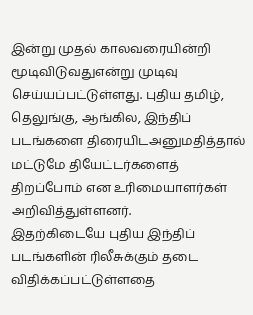இன்று முதல் காலவரையின்றி மூடிவிடுவதுஎன்று முடிவு செய்யப்பட்டுள்ளது. புதிய தமிழ், தெலுங்கு, ஆங்கில, இந்திப் படங்களை திரையிடஅனுமதித்தால் மட்டுமே தியேட்டர்களைத் திறப்போம் என உரிமையாளர்கள் அறிவித்துள்ளனர்.
இதற்கிடையே புதிய இந்திப் படங்களின் ரிலீசுக்கும் தடை விதிக்கப்பட்டுள்ளதை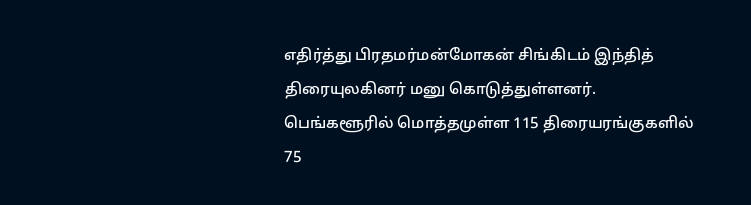எதிர்த்து பிரதமர்மன்மோகன் சிங்கிடம் இந்தித் திரையுலகினர் மனு கொடுத்துள்ளனர்.
பெங்களூரில் மொத்தமுள்ள 115 திரையரங்குகளில் 75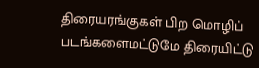திரையரங்குகள் பிற மொழிப் படங்களைமட்டுமே திரையிட்டு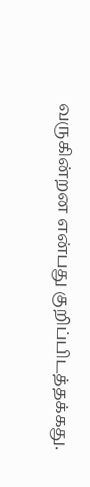வருகின்றன என்பது குறிப்பிடத்தக்கது.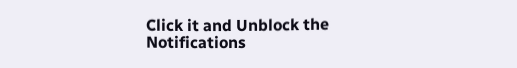Click it and Unblock the Notifications